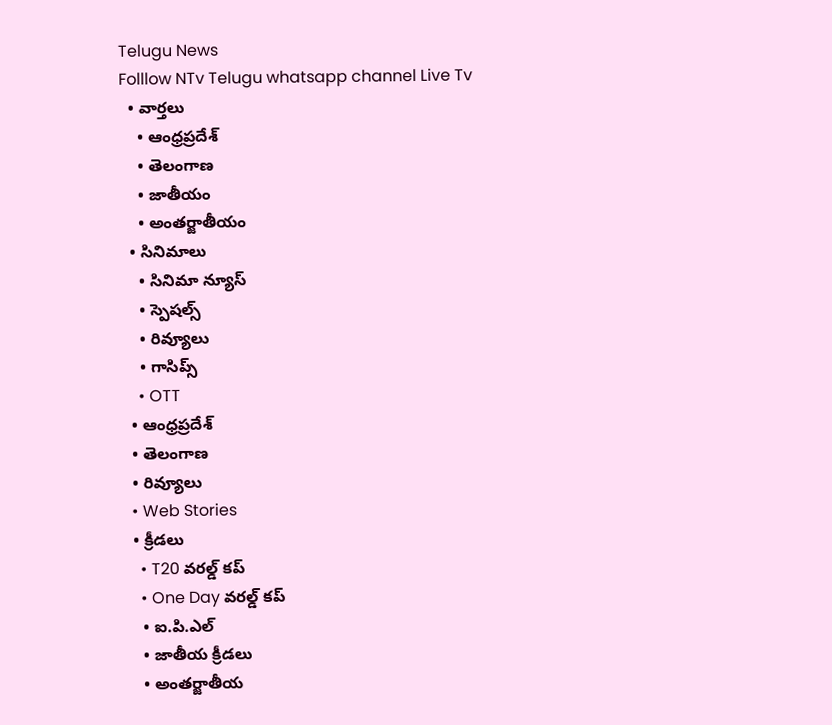Telugu News
Folllow NTv Telugu whatsapp channel Live Tv
  • వార్తలు
    • ఆంధ్రప్రదేశ్
    • తెలంగాణ
    • జాతీయం
    • అంతర్జాతీయం
  • సినిమాలు
    • సినిమా న్యూస్
    • స్పెషల్స్
    • రివ్యూలు
    • గాసిప్స్
    • OTT
  • ఆంధ్రప్రదేశ్
  • తెలంగాణ
  • రివ్యూలు
  • Web Stories
  • క్రీడలు
    • T20 వరల్డ్ కప్
    • One Day వరల్డ్ కప్
    • ఐ.పి.ఎల్
    • జాతీయ క్రీడలు
    • అంతర్జాతీయ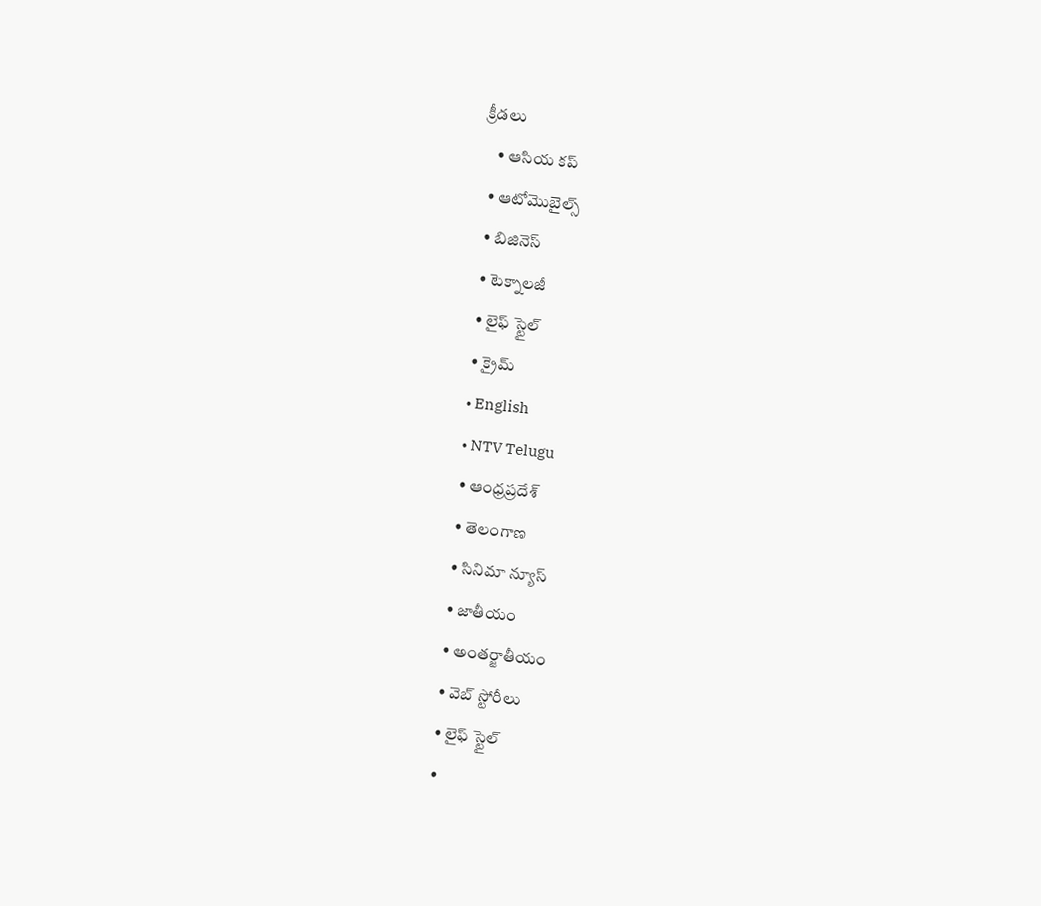క్రీడలు
    • ఆసియ కప్
  • ఆటోమొబైల్స్
  • బిజినెస్‌
  • టెక్నాలజీ
  • లైఫ్ స్టైల్
  • క్రైమ్
  • English
  • NTV Telugu
  • ఆంధ్రప్రదేశ్
  • తెలంగాణ
  • సినిమా న్యూస్
  • జాతీయం
  • అంతర్జాతీయం
  • వెబ్ స్టోరీలు
  • లైఫ్ స్టైల్
  •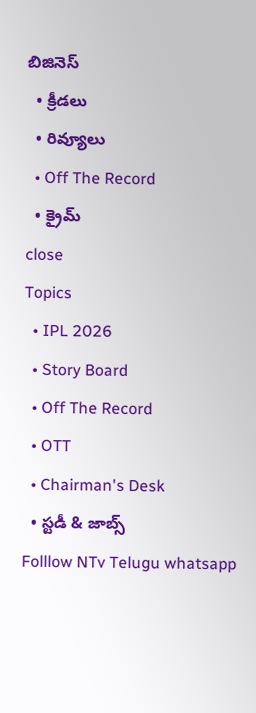బిజినెస్‌
  • క్రీడలు
  • రివ్యూలు
  • Off The Record
  • క్రైమ్
close
Topics
  • IPL 2026
  • Story Board
  • Off The Record
  • OTT
  • Chairman's Desk
  • స్టడీ & జాబ్స్
Folllow NTv Telugu whatsapp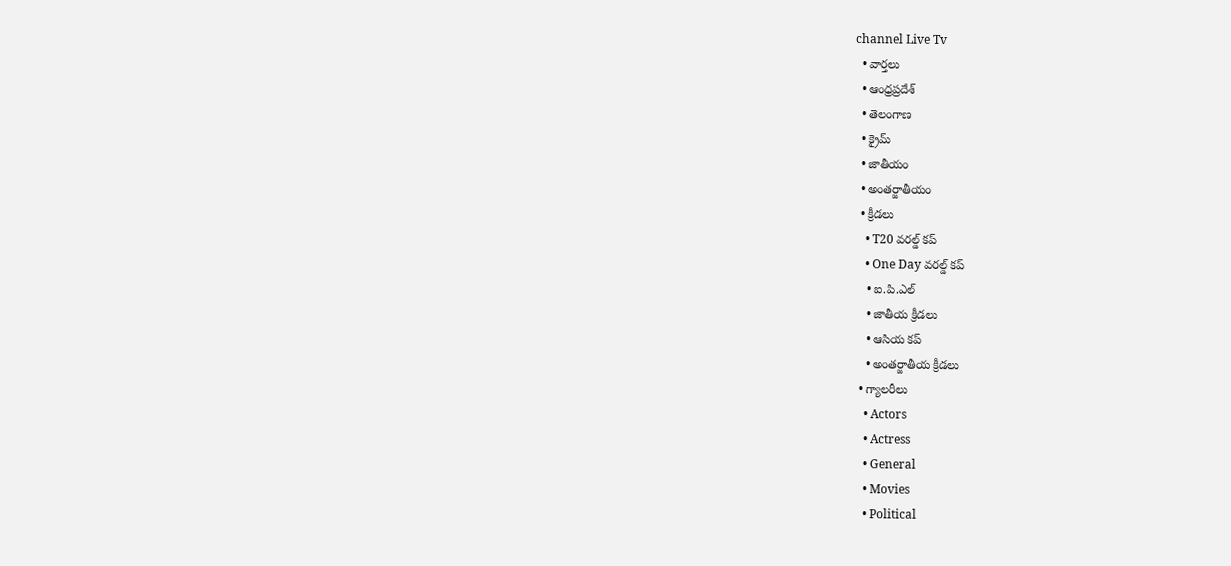channel Live Tv
  • వార్తలు
  • ఆంధ్రప్రదేశ్
  • తెలంగాణ
  • క్రైమ్
  • జాతీయం
  • అంతర్జాతీయం
  • క్రీడలు
    • T20 వరల్డ్ కప్
    • One Day వరల్డ్ కప్
    • ఐ.పి.ఎల్
    • జాతీయ క్రీడలు
    • ఆసియ కప్
    • అంతర్జాతీయ క్రీడలు
  • గ్యాలరీలు
    • Actors
    • Actress
    • General
    • Movies
    • Political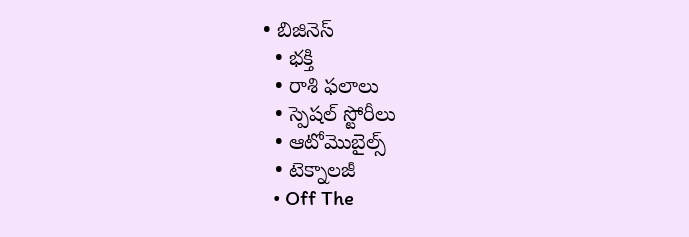• బిజినెస్‌
  • భక్తి
  • రాశి ఫలాలు
  • స్పెషల్‌ స్టోరీలు
  • ఆటోమొబైల్స్
  • టెక్నాలజీ
  • Off The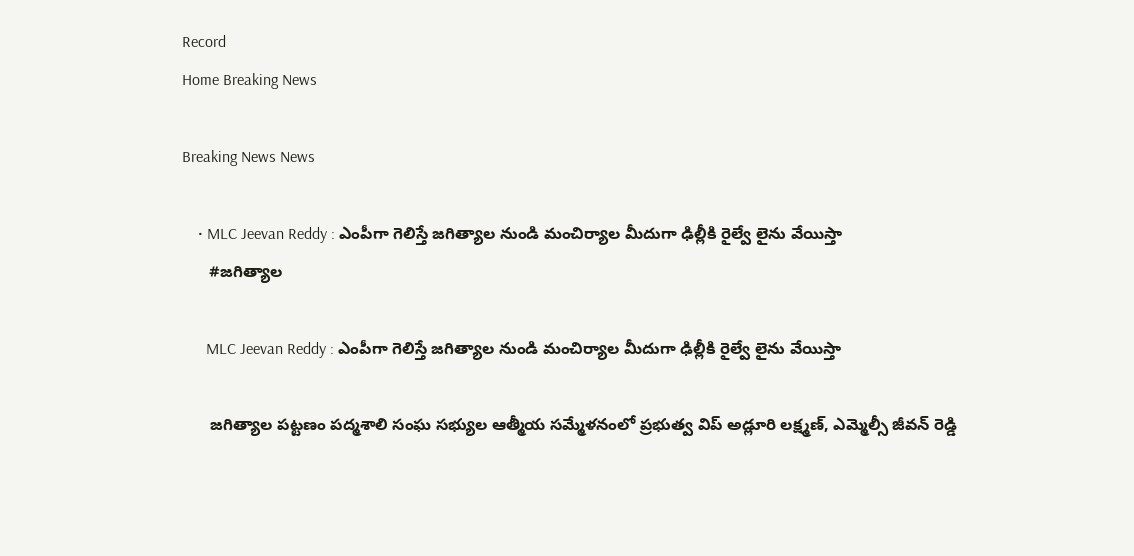Record
Home Breaking News

Breaking News News

    • MLC Jeevan Reddy : ఎంపీగా గెలిస్తే జగిత్యాల నుండి మంచిర్యాల మీదుగా ఢిల్లీకి రైల్వే లైను వేయిస్తా
      #జగిత్యాల

      MLC Jeevan Reddy : ఎంపీగా గెలిస్తే జగిత్యాల నుండి మంచిర్యాల మీదుగా ఢిల్లీకి రైల్వే లైను వేయిస్తా

      జగిత్యాల పట్టణం పద్మశాలి సంఘ సభ్యుల ఆత్మీయ సమ్మేళనంలో ప్రభుత్వ విప్ అడ్లూరి లక్ష్మణ్, ఎమ్మెల్సీ జీవన్ రెడ్డి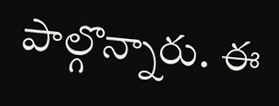పాల్గొన్నారు. ఈ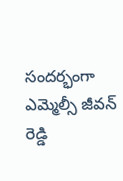సందర్భంగా ఎమ్మెల్సీ జీవన్ రెడ్డి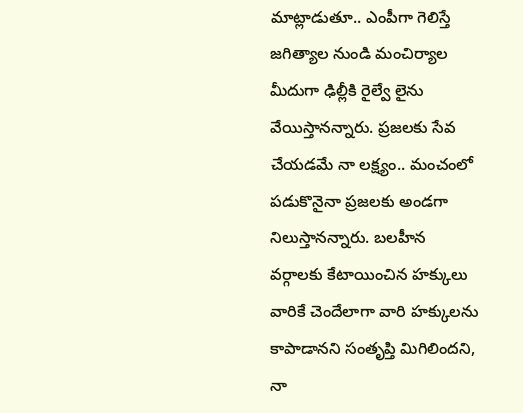మాట్లాడుతూ.. ఎంపీగా గెలిస్తే జగిత్యాల నుండి మంచిర్యాల మీదుగా ఢిల్లీకి రైల్వే లైను వేయిస్తానన్నారు. ప్రజలకు సేవ చేయడమే నా లక్ష్యం.. మంచంలో పడుకొనైనా ప్రజలకు అండగా నిలుస్తానన్నారు. బలహీన వర్గాలకు కేటాయించిన హక్కులు వారికే చెందేలాగా వారి హక్కులను కాపాడానని సంతృప్తి మిగిలిందని, నా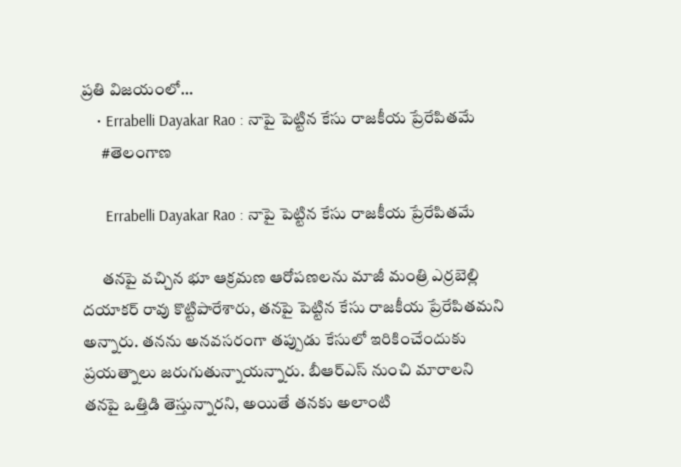ప్రతి విజయంలో…
    • Errabelli Dayakar Rao : నాపై పెట్టిన కేసు రాజకీయ ప్రేరేపితమే
      #తెలంగాణ

      Errabelli Dayakar Rao : నాపై పెట్టిన కేసు రాజకీయ ప్రేరేపితమే

      తనపై వచ్చిన భూ ఆక్రమణ ఆరోపణలను మాజీ మంత్రి ఎర్రబెల్లి దయాకర్ రావు కొట్టిపారేశారు, తనపై పెట్టిన కేసు రాజకీయ ప్రేరేపితమని అన్నారు. తనను అనవసరంగా తప్పుడు కేసులో ఇరికించేందుకు ప్రయత్నాలు జరుగుతున్నాయన్నారు. బీఆర్‌ఎస్‌ నుంచి మారాలని తనపై ఒత్తిడి తెస్తున్నారని, అయితే తనకు అలాంటి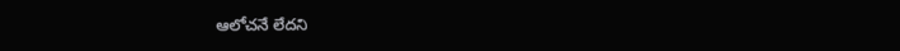ఆలోచనే లేదని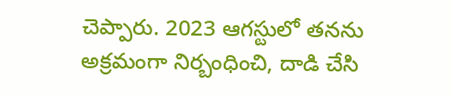చెప్పారు. 2023 ఆగస్టులో తనను అక్రమంగా నిర్బంధించి, దాడి చేసి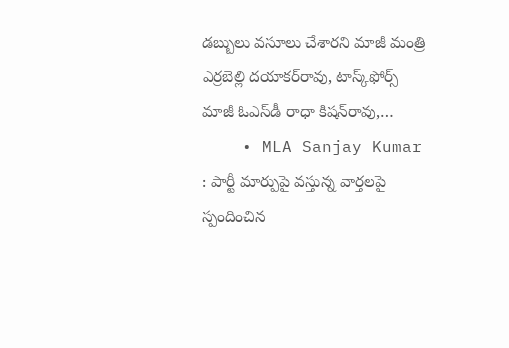డబ్బులు వసూలు చేశారని మాజీ మంత్రి ఎర్రబెల్లి దయాకర్‌రావు, టాస్క్‌ఫోర్స్‌ మాజీ ఓఎస్‌డీ రాధా కిషన్‌రావు,…
    • MLA Sanjay Kumar : పార్టీ మార్పుపై వస్తున్న వార్తలపై స్పందించిన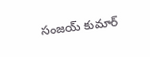సంజయ్ కుమార్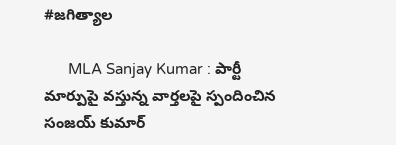#జగిత్యాల

      MLA Sanjay Kumar : పార్టీ మార్పుపై వస్తున్న వార్తలపై స్పందించిన సంజయ్ కుమార్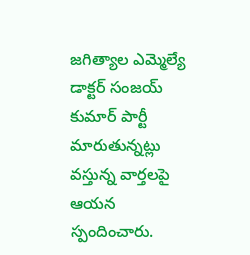జగిత్యాల ఎమ్మెల్యే డాక్టర్‌ సంజయ్‌ కుమార్‌ పార్టీ మారుతున్నట్లు వస్తున్న వార్తలపై ఆయన స్పందించారు.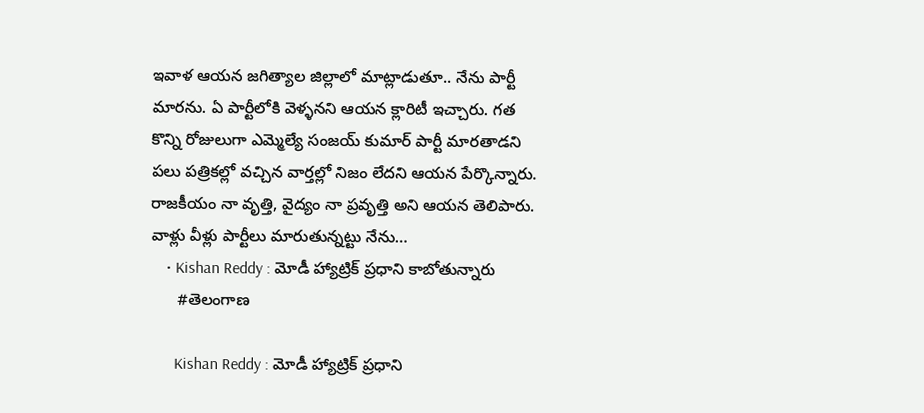ఇవాళ ఆయన జగిత్యాల జిల్లాలో మాట్లాడుతూ.. నేను పార్టీ మారను. ఏ పార్టీలోకి వెళ్ళనని ఆయన క్లారిటీ ఇచ్చారు. గత కొన్ని రోజులుగా ఎమ్మెల్యే సంజయ్ కుమార్ పార్టీ మారతాడని పలు పత్రికల్లో వచ్చిన వార్తల్లో నిజం లేదని ఆయన పేర్కొన్నారు. రాజకీయం నా వృత్తి, వైద్యం నా ప్రవృత్తి అని ఆయన తెలిపారు. వాళ్లు వీళ్లు పార్టీలు మారుతున్నట్టు నేను…
    • Kishan Reddy : మోడీ హ్యాట్రిక్ ప్రధాని కాబోతున్నారు
      #తెలంగాణ

      Kishan Reddy : మోడీ హ్యాట్రిక్ ప్రధాని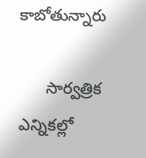కాబోతున్నారు

      సార్వత్రిక ఎన్నికల్లో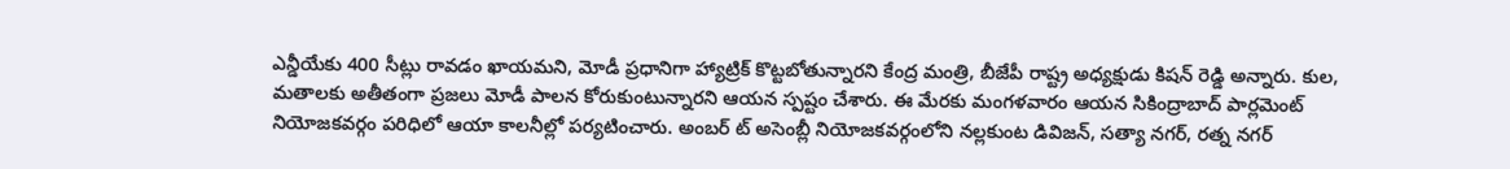ఎన్డీయేకు 400 సీట్లు రావడం ఖాయమని, మోడీ ప్రధానిగా హ్యాట్రిక్ కొట్టబోతున్నారని కేంద్ర మంత్రి, బీజేపీ రాష్ట్ర అధ్యక్షుడు కిషన్ రెడ్డి అన్నారు. కుల, మతాలకు అతీతంగా ప్రజలు మోడీ పాలన కోరుకుంటున్నారని ఆయన స్పష్టం చేశారు. ఈ మేరకు మంగళవారం ఆయన సికింద్రాబాద్ పార్లమెంట్ నియోజకవర్గం పరిధిలో ఆయా కాలనీల్లో పర్యటించారు. అంబర్ ట్ అసెంబ్లీ నియోజకవర్గంలోని నల్లకుంట డివిజన్, సత్యా నగర్, రత్న నగర్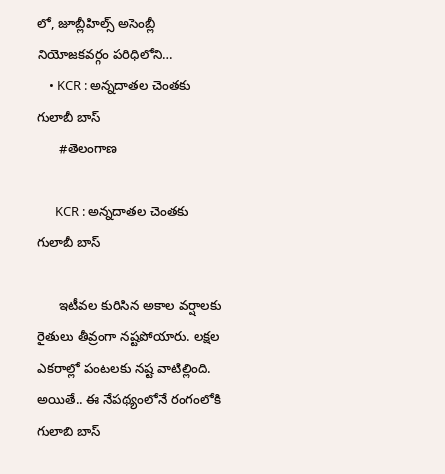లో, జూబ్లీహిల్స్ అసెంబ్లీ నియోజకవర్గం పరిధిలోని…
    • KCR : అన్నదాతల చెంతకు గులాబీ బాస్
      #తెలంగాణ

      KCR : అన్నదాతల చెంతకు గులాబీ బాస్

      ఇటీవల కురిసిన అకాల వర్షాలకు రైతులు తీవ్రంగా నష్టపోయారు. లక్షల ఎకరాల్లో పంటలకు నష్ట వాటిల్లింది. అయితే.. ఈ నేపథ్యంలోనే రంగంలోకి గులాబి బాస్‌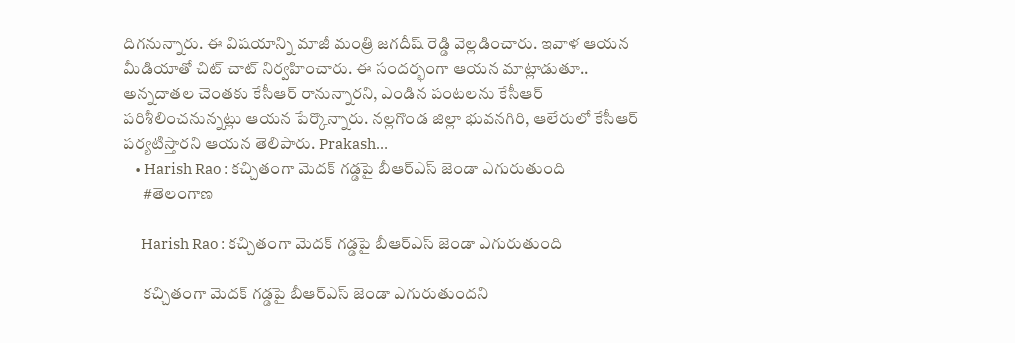దిగనున్నారు. ఈ విషయాన్ని మాజీ మంత్రి జగదీష్‌ రెడ్డి వెల్లడించారు. ఇవాళ ఆయన మీడియాతో చిట్‌ చాట్ నిర్వహించారు. ఈ సందర్భంగా ఆయన మాట్లాడుతూ.. అన్నదాతల చెంతకు కేసీఆర్‌ రానున్నారని, ఎండిన పంటలను కేసీఆర్‌ పరిశీలించనున్నట్లు ఆయన పేర్కొన్నారు. నల్లగొండ జిల్లా భువనగిరి, ఆలేరులో కేసీఆర్‌ పర్యటిస్తారని ఆయన తెలిపారు. Prakash…
    • Harish Rao : కచ్చితంగా మెదక్ గడ్డపై బీఆర్‌ఎస్‌ జెండా ఎగురుతుంది
      #తెలంగాణ

      Harish Rao : కచ్చితంగా మెదక్ గడ్డపై బీఆర్‌ఎస్‌ జెండా ఎగురుతుంది

      కచ్చితంగా మెదక్ గడ్డపై బీఆర్‌ఎస్‌ జెండా ఎగురుతుందని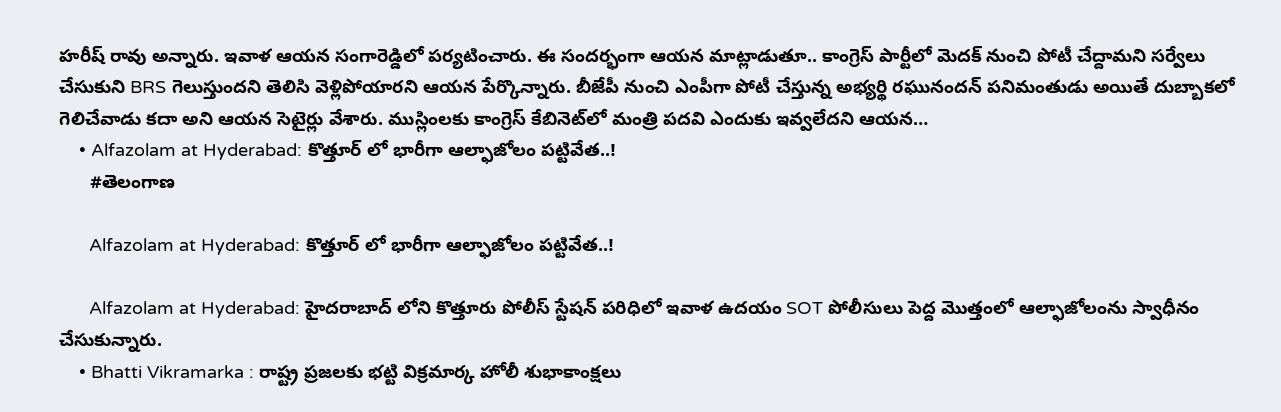హరీష్ రావు అన్నారు. ఇవాళ ఆయన సంగారెడ్డిలో పర్యటించారు. ఈ సందర్భంగా ఆయన మాట్లాడుతూ.. కాంగ్రెస్ పార్టీలో మెదక్ నుంచి పోటీ చేద్దామని సర్వేలు చేసుకుని BRS గెలుస్తుందని తెలిసి వెళ్లిపోయారని ఆయన పేర్కొన్నారు. బీజేపీ నుంచి ఎంపీగా పోటీ చేస్తున్న అభ్యర్థి రఘునందన్ పనిమంతుడు అయితే దుబ్బాకలో గెలిచేవాడు కదా అని ఆయన సెటైర్లు వేశారు. ముస్లింలకు కాంగ్రెస్ కేబినెట్‌లో మంత్రి పదవి ఎందుకు ఇవ్వలేదని ఆయన…
    • Alfazolam at Hyderabad: కొత్తూర్ లో భారీగా ఆల్ఫాజోలం పట్టివేత..!
      #తెలంగాణ

      Alfazolam at Hyderabad: కొత్తూర్ లో భారీగా ఆల్ఫాజోలం పట్టివేత..!

      Alfazolam at Hyderabad: హైదరాబాద్ లోని కొత్తూరు పోలీస్ స్టేషన్ పరిధిలో ఇవాళ ఉదయం SOT పోలీసులు పెద్ద మొత్తంలో ఆల్ఫాజోలంను స్వాధీనం చేసుకున్నారు.
    • Bhatti Vikramarka : రాష్ట్ర ప్రజ‌ల‌కు భ‌ట్టి విక్రమార్క హోలీ శుభాకాంక్షలు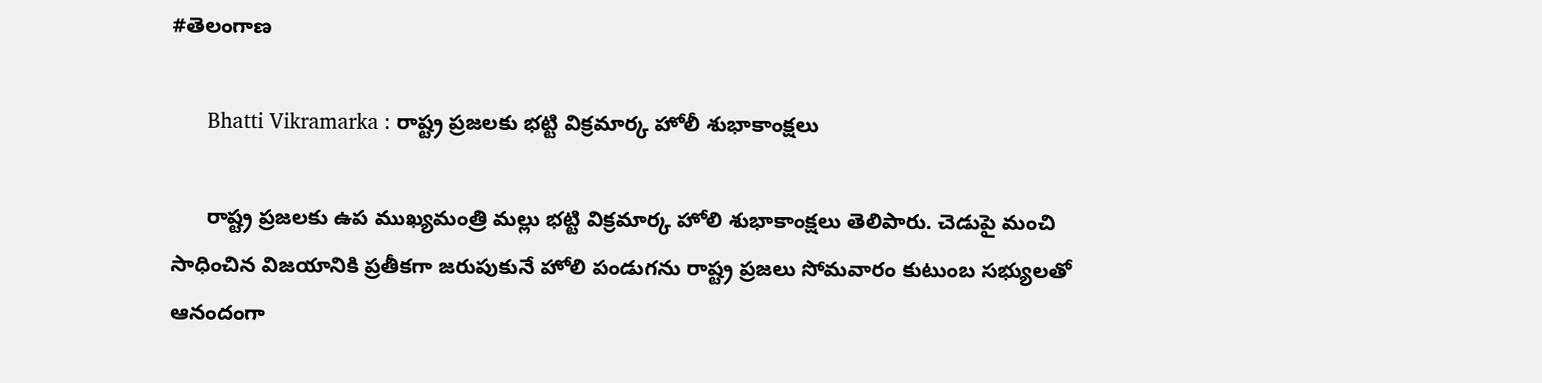#తెలంగాణ

      Bhatti Vikramarka : రాష్ట్ర ప్రజ‌ల‌కు భ‌ట్టి విక్రమార్క హోలీ శుభాకాంక్షలు

      రాష్ట్ర ప్రజ‌ల‌కు ఉప ముఖ్యమంత్రి మ‌ల్లు భ‌ట్టి విక్రమార్క హోలి శుభాకాంక్షలు తెలిపారు. చెడుపై మంచి సాధించిన విజయానికి ప్రతీకగా జ‌రుపుకునే హోలి పండుగను రాష్ట్ర ప్రజలు సోమవారం కుటుంబ సభ్యులతో ఆనందంగా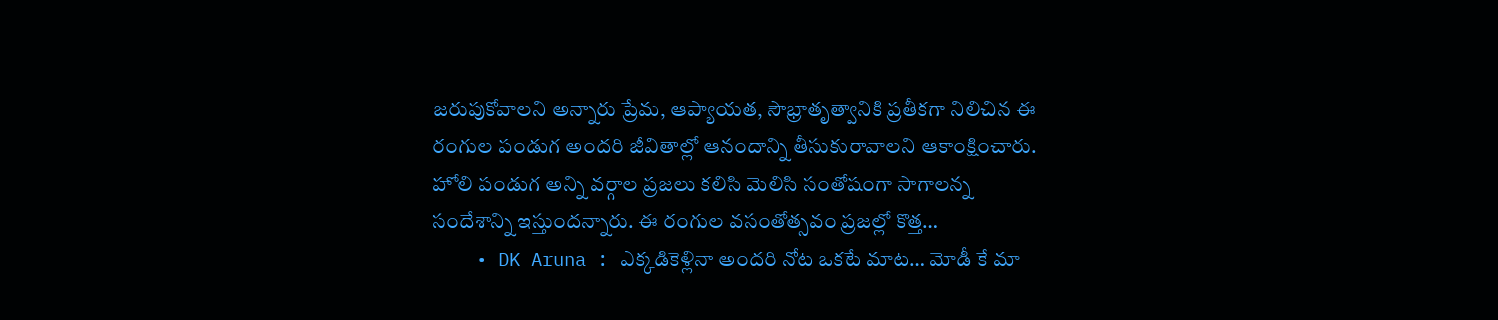జరుపుకోవాలని అన్నారు ప్రేమ, ఆప్యాయత, సౌభ్రాతృత్వానికి ప్రతీకగా నిలిచిన ఈ రంగుల పండుగ అందరి జీవితాల్లో ఆనందాన్ని తీసుకురావాలని ఆకాంక్షించారు. హోలి పండుగ అన్ని వ‌ర్గాల ప్ర‌జ‌లు క‌లిసి మెలిసి సంతోషంగా సాగాల‌న్న సందేశాన్ని ఇస్తుంద‌న్నారు. ఈ రంగుల వసంతోత్సవం ప్రజల్లో కొత్త…
    • DK Aruna : ఎక్కడికెళ్లినా అందరి నోట ఒకటే మాట… మోడీ కే మా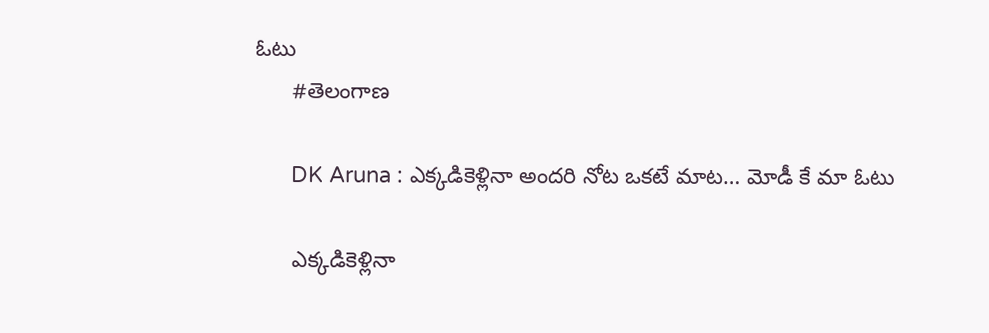ఓటు
      #తెలంగాణ

      DK Aruna : ఎక్కడికెళ్లినా అందరి నోట ఒకటే మాట… మోడీ కే మా ఓటు

      ఎక్కడికెళ్లినా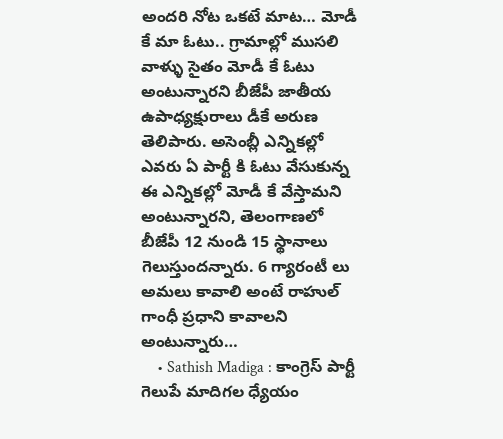అందరి నోట ఒకటే మాట… మోడీ కే మా ఓటు.. గ్రామాల్లో ముసలి వాళ్ళు సైతం మోడీ కే ఓటు అంటున్నారని బీజేపీ జాతీయ ఉపాధ్యక్షురాలు డీకే అరుణ తెలిపారు. అసెంబ్లీ ఎన్నికల్లో ఎవరు ఏ పార్టీ కి ఓటు వేసుకున్న ఈ ఎన్నికల్లో మోడీ కే వేస్తామని అంటున్నారని, తెలంగాణలో బీజేపీ 12 నుండి 15 స్థానాలు గెలుస్తుందన్నారు. 6 గ్యారంటీ లు అమలు కావాలి అంటే రాహుల్ గాంధీ ప్రధాని కావాలని అంటున్నారు…
    • Sathish Madiga : కాంగ్రెస్ పార్టీ గెలుపే మాదిగల ధ్యేయం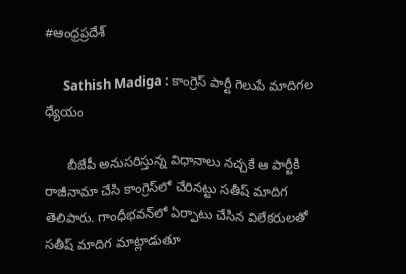#ఆంధ్రప్రదేశ్

      Sathish Madiga : కాంగ్రెస్ పార్టీ గెలుపే మాదిగల ధ్యేయం

      బీజేపీ అనుసరిస్తున్న విధానాలు నచ్చకే ఆ పార్టీకి రాజీనామా చేసి కాంగ్రెస్‌లో చేరినట్టు సతీష్ మాదిగ తెలిపారు. గాంధీభవన్‌లో ఏర్పాటు చేసిన విలేకరులతో సతీష్‌ మాదిగ మాట్లాడుతూ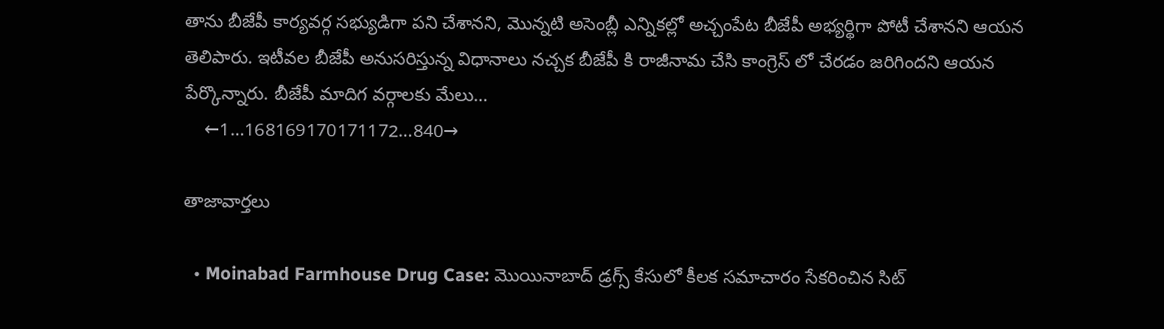తాను బీజేపీ కార్యవర్గ సభ్యుడిగా పని చేశానని, మొన్నటి అసెంబ్లీ ఎన్నికల్లో అచ్చంపేట బీజేపీ అభ్యర్థిగా పోటీ చేశానని ఆయన తెలిపారు. ఇటీవల బీజేపీ అనుసరిస్తున్న విధానాలు నచ్చక బీజేపీ కి రాజీనామ చేసి కాంగ్రెస్ లో చేరడం జరిగిందని ఆయన పేర్కొన్నారు. బీజేపీ మాదిగ వర్గాలకు మేలు…
    ←1…168169170171172…840→

తాజావార్తలు

  • Moinabad Farmhouse Drug Case: మొయినాబాద్ డ్రగ్స్ కేసులో కీలక సమాచారం సేకరించిన సిట్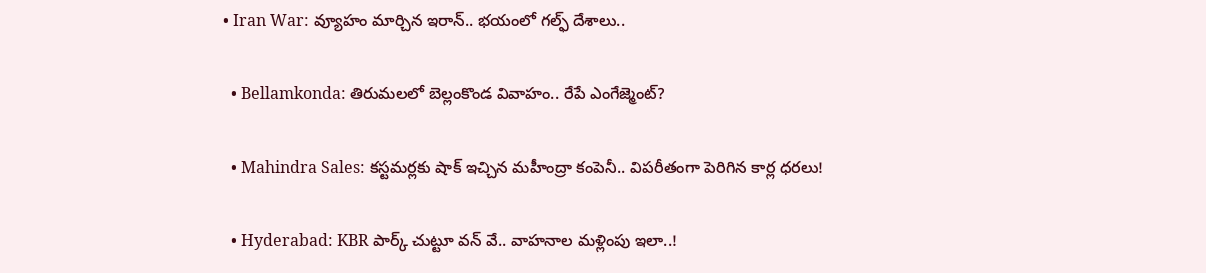• Iran War: వ్యూహం మార్చిన ఇరాన్.. భయంలో గల్ఫ్ దేశాలు..

  • Bellamkonda: తిరుమలలో బెల్లంకొండ వివాహం.. రేపే ఎంగేజ్మెంట్?

  • Mahindra Sales: కస్టమర్లకు షాక్ ఇచ్చిన మహీంద్రా కంపెనీ.. విపరీతంగా పెరిగిన కార్ల ధరలు!

  • Hyderabad: KBR పార్క్ చుట్టూ వన్ వే.. వాహనాల మళ్లింపు ఇలా..!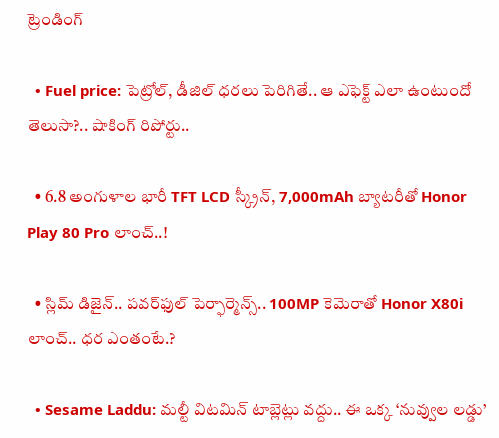ట్రెండింగ్‌

  • Fuel price: పెట్రోల్, డీజిల్ ధరలు పెరిగితే.. ఆ ఎఫెక్ట్‌ ఎలా ఉంటుందో తెలుసా?.. షాకింగ్ రిపోర్టు..

  • 6.8 అంగుళాల భారీ TFT LCD స్క్రీన్‌, 7,000mAh బ్యాటరీతో Honor Play 80 Pro లాంచ్..!

  • స్లిమ్ డిజైన్.. పవర్‌ఫుల్ పెర్ఫార్మెన్స్.. 100MP కెమెరాతో Honor X80i లాంచ్.. ధర ఎంతంటే.?

  • Sesame Laddu: మల్టీ విటమిన్ టాబ్లెట్లు వద్దు.. ఈ ఒక్క ‘నువ్వుల లడ్డు’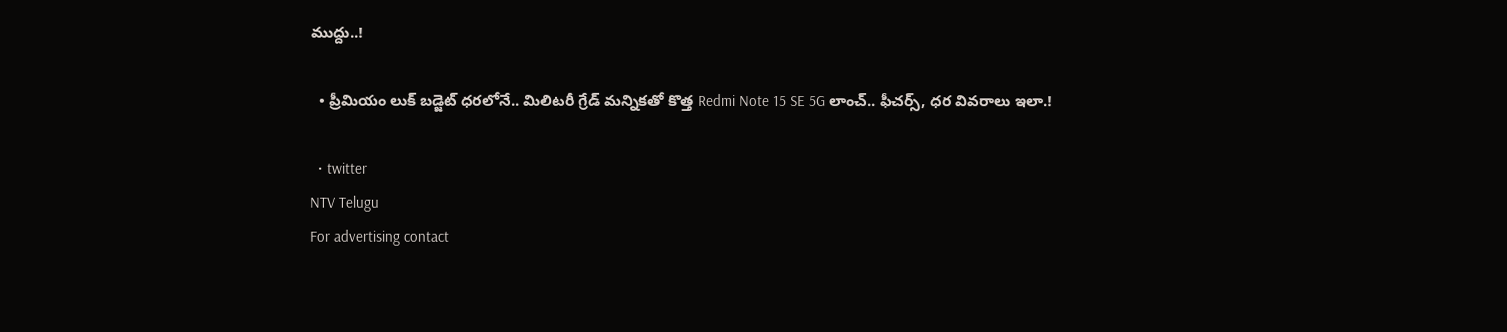ముద్దు..!

  • ప్రీమియం లుక్ బడ్జెట్ ధరలోనే.. మిలిటరీ గ్రేడ్ మన్నికతో కొత్త Redmi Note 15 SE 5G లాంచ్.. ఫీచర్స్, ధర వివరాలు ఇలా.!

  • twitter
NTV Telugu
For advertising contact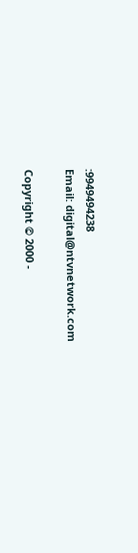:9949494238
Email: digital@ntvnetwork.com

Copyright © 2000 -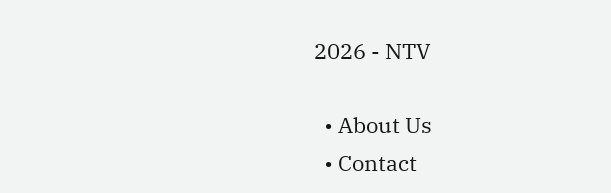2026 - NTV

  • About Us
  • Contact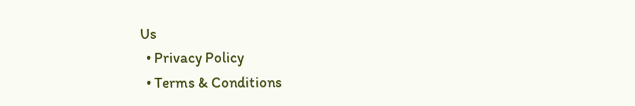Us
  • Privacy Policy
  • Terms & Conditions